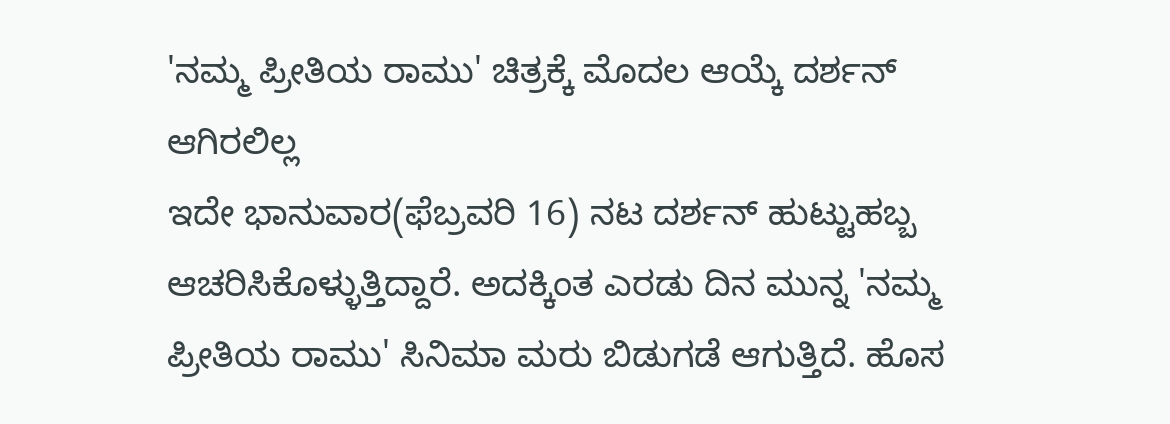'ನಮ್ಮ ಪ್ರೀತಿಯ ರಾಮು' ಚಿತ್ರಕ್ಕೆ ಮೊದಲ ಆಯ್ಕೆ ದರ್ಶನ್ ಆಗಿರಲಿಲ್ಲ
ಇದೇ ಭಾನುವಾರ(ಫೆಬ್ರವರಿ 16) ನಟ ದರ್ಶನ್ ಹುಟ್ಟುಹಬ್ಬ ಆಚರಿಸಿಕೊಳ್ಳುತ್ತಿದ್ದಾರೆ. ಅದಕ್ಕಿಂತ ಎರಡು ದಿನ ಮುನ್ನ 'ನಮ್ಮ ಪ್ರೀತಿಯ ರಾಮು' ಸಿನಿಮಾ ಮರು ಬಿಡುಗಡೆ ಆಗುತ್ತಿದೆ. ಹೊಸ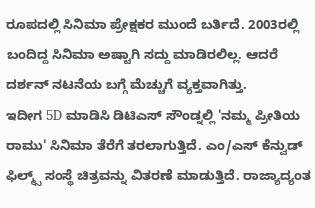ರೂಪದಲ್ಲಿ ಸಿನಿಮಾ ಪ್ರೇಕ್ಷಕರ ಮುಂದೆ ಬರ್ತಿದೆ. 2003ರಲ್ಲಿ ಬಂದಿದ್ದ ಸಿನಿಮಾ ಅಷ್ಟಾಗಿ ಸದ್ದು ಮಾಡಿರಲಿಲ್ಲ. ಆದರೆ ದರ್ಶನ್ ನಟನೆಯ ಬಗ್ಗೆ ಮೆಚ್ಚುಗೆ ವ್ಯಕ್ತವಾಗಿತ್ತು.
ಇದೀಗ 5D ಮಾಡಿಸಿ ಡಿಟಿಎಸ್ ಸೌಂಡ್ನಲ್ಲಿ 'ನಮ್ಮ ಪ್ರೀತಿಯ ರಾಮು' ಸಿನಿಮಾ ತೆರೆಗೆ ತರಲಾಗುತ್ತಿದೆ. ಎಂ/ಎಸ್ ಕೆನ್ವುಡ್ ಫಿಲ್ಮ್ಸ್ ಸಂಸ್ಥೆ ಚಿತ್ರವನ್ನು ವಿತರಣೆ ಮಾಡುತ್ತಿದೆ. ರಾಜ್ಯಾದ್ಯಂತ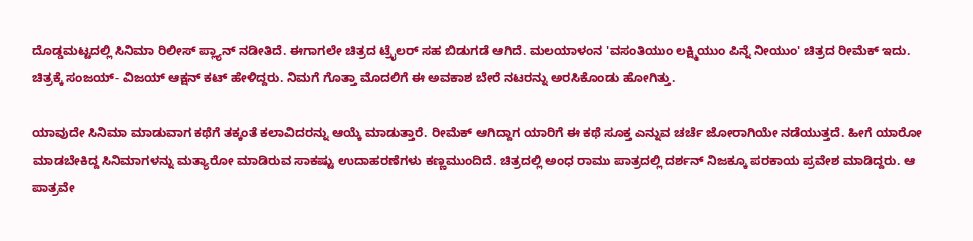ದೊಡ್ಡಮಟ್ಟದಲ್ಲಿ ಸಿನಿಮಾ ರಿಲೀಸ್ ಪ್ಲ್ಯಾನ್ ನಡೀತಿದೆ. ಈಗಾಗಲೇ ಚಿತ್ರದ ಟ್ರೈಲರ್ ಸಹ ಬಿಡುಗಡೆ ಆಗಿದೆ. ಮಲಯಾಳಂನ 'ವಸಂತಿಯುಂ ಲಕ್ಷ್ಮಿಯುಂ ಪಿನ್ನೆ ನೀಯುಂ' ಚಿತ್ರದ ರೀಮೆಕ್ ಇದು. ಚಿತ್ರಕ್ಕೆ ಸಂಜಯ್- ವಿಜಯ್ ಆಕ್ಷನ್ ಕಟ್ ಹೇಳಿದ್ದರು. ನಿಮಗೆ ಗೊತ್ತಾ ಮೊದಲಿಗೆ ಈ ಅವಕಾಶ ಬೇರೆ ನಟರನ್ನು ಅರಸಿಕೊಂಡು ಹೋಗಿತ್ತು.

ಯಾವುದೇ ಸಿನಿಮಾ ಮಾಡುವಾಗ ಕಥೆಗೆ ತಕ್ಕಂತೆ ಕಲಾವಿದರನ್ನು ಆಯ್ಕೆ ಮಾಡುತ್ತಾರೆ. ರೀಮೆಕ್ ಆಗಿದ್ದಾಗ ಯಾರಿಗೆ ಈ ಕಥೆ ಸೂಕ್ತ ಎನ್ನುವ ಚರ್ಚೆ ಜೋರಾಗಿಯೇ ನಡೆಯುತ್ತದೆ. ಹೀಗೆ ಯಾರೋ ಮಾಡಬೇಕಿದ್ದ ಸಿನಿಮಾಗಳನ್ನು ಮತ್ಯಾರೋ ಮಾಡಿರುವ ಸಾಕಷ್ಟು ಉದಾಹರಣೆಗಳು ಕಣ್ಣಮುಂದಿದೆ. ಚಿತ್ರದಲ್ಲಿ ಅಂಧ ರಾಮು ಪಾತ್ರದಲ್ಲಿ ದರ್ಶನ್ ನಿಜಕ್ಕೂ ಪರಕಾಯ ಪ್ರವೇಶ ಮಾಡಿದ್ದರು. ಆ ಪಾತ್ರವೇ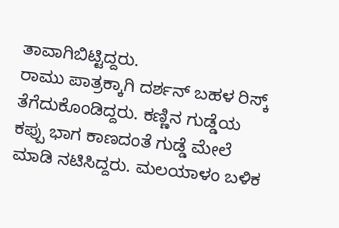ತಾವಾಗಿಬಿಟ್ಟಿದ್ದರು.
ರಾಮು ಪಾತ್ರಕ್ಕಾಗಿ ದರ್ಶನ್ ಬಹಳ ರಿಸ್ಕ್ ತೆಗೆದುಕೊಂಡಿದ್ದರು. ಕಣ್ಣಿನ ಗುಡ್ಡೆಯ ಕಪ್ಪು ಭಾಗ ಕಾಣದಂತೆ ಗುಡ್ಡೆ ಮೇಲೆ ಮಾಡಿ ನಟಿಸಿದ್ದರು. ಮಲಯಾಳಂ ಬಳಿಕ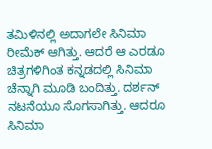ತಮಿಳಿನಲ್ಲಿ ಅದಾಗಲೇ ಸಿನಿಮಾ ರೀಮೆಕ್ ಆಗಿತ್ತು. ಆದರೆ ಆ ಎರಡೂ ಚಿತ್ರಗಳಿಗಿಂತ ಕನ್ನಡದಲ್ಲಿ ಸಿನಿಮಾ ಚೆನ್ನಾಗಿ ಮೂಡಿ ಬಂದಿತ್ತು. ದರ್ಶನ್ ನಟನೆಯೂ ಸೊಗಸಾಗಿತ್ತು. ಆದರೂ ಸಿನಿಮಾ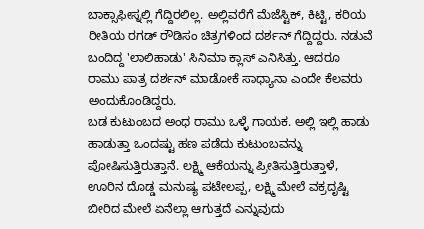ಬಾಕ್ಸಾಫೀಸ್ನಲ್ಲಿ ಗೆದ್ದಿರಲಿಲ್ಲ. ಅಲ್ಲಿವರೆಗೆ ಮೆಜೆಸ್ಟಿಕ್, ಕಿಟ್ಟಿ, ಕರಿಯ ರೀತಿಯ ರಗಡ್ ರೌಡಿಸಂ ಚಿತ್ರಗಳಿಂದ ದರ್ಶನ್ ಗೆದ್ದಿದ್ದರು. ನಡುವೆ ಬಂದಿದ್ದ 'ಲಾಲಿಹಾಡು' ಸಿನಿಮಾ ಕ್ಲಾಸ್ ಎನಿಸಿತ್ತು. ಆದರೂ ರಾಮು ಪಾತ್ರ ದರ್ಶನ್ ಮಾಡೋಕೆ ಸಾಧ್ಯಾನಾ ಎಂದೇ ಕೆಲವರು ಅಂದುಕೊಂಡಿದ್ದರು.
ಬಡ ಕುಟುಂಬದ ಅಂಧ ರಾಮು ಒಳ್ಳೆ ಗಾಯಕ. ಅಲ್ಲಿ ಇಲ್ಲಿ ಹಾಡು ಹಾಡುತ್ತಾ ಒಂದಷ್ಟು ಹಣ ಪಡೆದು ಕುಟುಂಬವನ್ನು ಪೋಷಿಸುತ್ತಿರುತ್ತಾನೆ. ಲಕ್ಷ್ಮಿ ಆಕೆಯನ್ನು ಪ್ರೀತಿಸುತ್ತಿರುತ್ತಾಳೆ, ಊರಿನ ದೊಡ್ಡ ಮನುಷ್ಯ ಪಟೇಲಪ್ಪ, ಲಕ್ಷ್ಮಿ ಮೇಲೆ ವಕ್ರದೃಷ್ಟಿ ಬೀರಿದ ಮೇಲೆ ಏನೆಲ್ಲಾ ಆಗುತ್ತದೆ ಎನ್ನುವುದು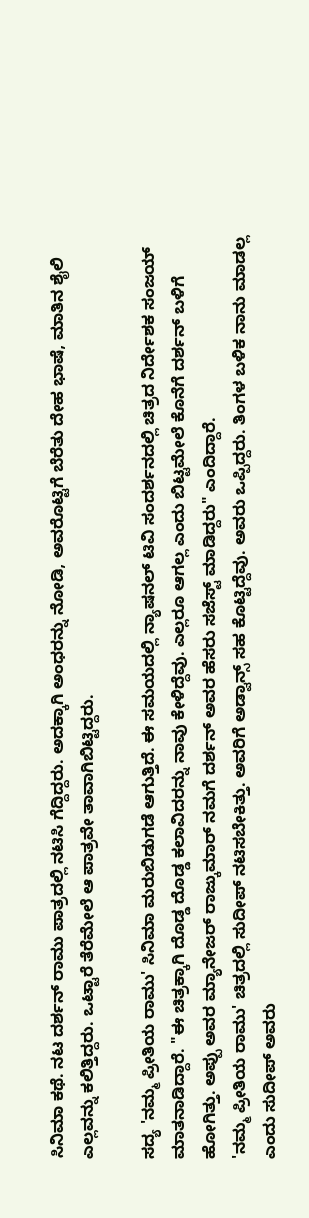ಸಿನಿಮಾ ಕಥೆ. ನಟ ದರ್ಶನ್ ರಾಮು ಪಾತ್ರದಲ್ಲಿ ನಟಿಸಿ ಗೆದ್ದಿದ್ದರು. ಅದಕ್ಕಾಗಿ ಅಂಧರನ್ನು ನೋಡಿ, ಅವರೊಟ್ಟಿಗೆ ಬೆರೆತು ದೇಹ ಭಾಷೆ, ಮಾತಿನ ಶೈಲಿ ಎಲ್ಲವನ್ನು ಕಲಿತ್ತಿದ್ದರು. ಒಟ್ಟಾರೆ ತೆರೆಮೇಲೆ ಆ ಪಾತ್ರವೇ ತಾವಾಗಿಬಿಟ್ಟಿದ್ದರು.

ಸದ್ಯ 'ನಮ್ಮ ಪ್ರೀತಿಯ ರಾಮು' ಸಿನಿಮಾ ಮರುಬಿಡುಗಡೆ ಆಗುತ್ತಿದೆ. ಈ ಸಮಯದಲ್ಲಿ ನ್ಯಾಷನಲ್ ಟಿವಿ ಸಂದರ್ಶನದಲ್ಲಿ ಚಿತ್ರದ ನಿರ್ದೇಶಕ ಸಂಜಯ್ ಮಾತನಾಡಿದ್ದಾರೆ. "ಈ ಚಿತ್ರಕ್ಕಾಗಿ ದೊಡ್ಡ ದೊಡ್ಡ ಕಲಾವಿದರನ್ನು ನಾವು ಕೇಳಿದ್ದೆವು. ಎಲ್ಲರೂ ಆಗಲ್ಲ ಎಂದು ಬಿಟ್ಟಮೇಲೆ ಕೊನೆಗೆ ದರ್ಶನ್ ಬಳಿಗೆ ಹೋಗಿತ್ತು. ಅಪ್ಪು ಅವರ ಮ್ಯಾನೇಜರ್ ರಾಜ್ಕುಮಾರ್ ನಮಗೆ ದರ್ಶನ್ ಅವರ ಹೆಸರು ಸಜೆಸ್ಟ್ ಮಾಡಿದ್ದರು" ಎಂದಿದ್ದಾರೆ.
'ನಮ್ಮ ಪ್ರೀತಿಯ ರಾಮು' ಚಿತ್ರದಲ್ಲಿ ಸುದೀಪ್ ನಟಿಸಬೇಕಿತ್ತು. ಅವರಿಗೆ ಅಡ್ವಾನ್ಸ್ ಸಹ ಕೊಟ್ಟಿದ್ದೆವು. ಅವರು ಒಪ್ಪಿದ್ದರು. ತಿಂಗಳ ಬಳಿಕ ನಾನು ಮಾಡಲ್ಲ ಎಂದು ಸುದೀಪ್ ಅವರು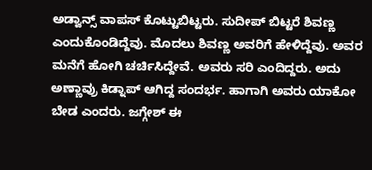ಅಡ್ವಾನ್ಸ್ ವಾಪಸ್ ಕೊಟ್ಟುಬಿಟ್ಟರು. ಸುದೀಪ್ ಬಿಟ್ಟರೆ ಶಿವಣ್ಣ ಎಂದುಕೊಂಡಿದ್ದೆವು. ಮೊದಲು ಶಿವಣ್ಣ ಅವರಿಗೆ ಹೇಳಿದ್ದೆವು. ಅವರ ಮನೆಗೆ ಹೋಗಿ ಚರ್ಚಿಸಿದ್ದೇವೆ. ಅವರು ಸರಿ ಎಂದಿದ್ದರು. ಅದು ಅಣ್ಣಾವ್ರು ಕಿಡ್ನಾಪ್ ಆಗಿದ್ದ ಸಂದರ್ಭ. ಹಾಗಾಗಿ ಅವರು ಯಾಕೋ ಬೇಡ ಎಂದರು. ಜಗ್ಗೇಶ್ ಈ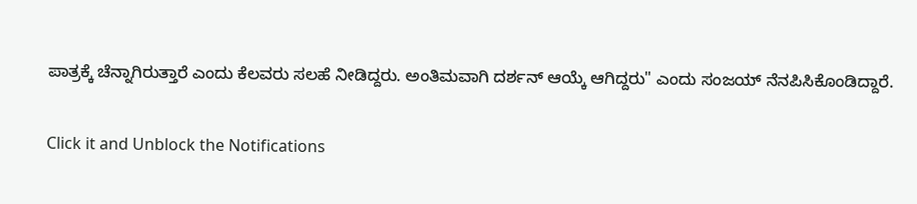ಪಾತ್ರಕ್ಕೆ ಚೆನ್ನಾಗಿರುತ್ತಾರೆ ಎಂದು ಕೆಲವರು ಸಲಹೆ ನೀಡಿದ್ದರು. ಅಂತಿಮವಾಗಿ ದರ್ಶನ್ ಆಯ್ಕೆ ಆಗಿದ್ದರು" ಎಂದು ಸಂಜಯ್ ನೆನಪಿಸಿಕೊಂಡಿದ್ದಾರೆ.


Click it and Unblock the Notifications